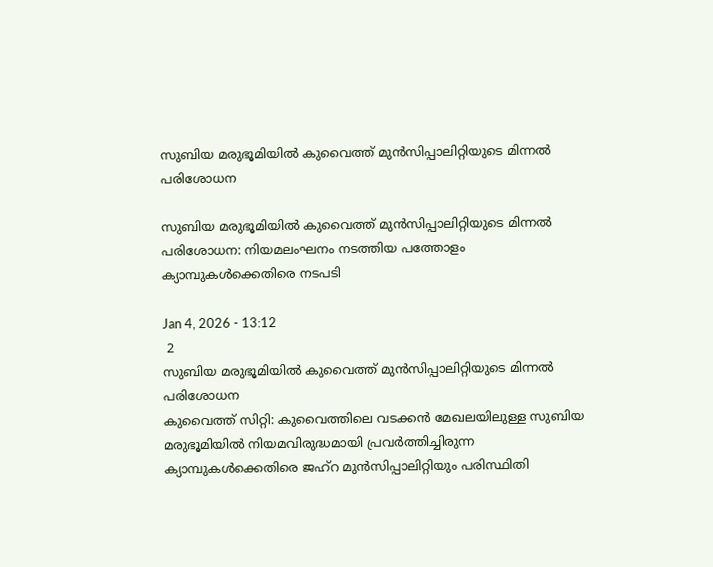സുബിയ മരുഭൂമിയിൽ കുവൈത്ത് മുൻസിപ്പാലിറ്റിയുടെ മിന്നൽ പരിശോധന

സുബിയ മരുഭൂമിയിൽ കുവൈത്ത് മുൻസിപ്പാലിറ്റിയുടെ മിന്നൽ പരിശോധന: നിയമലംഘനം നടത്തിയ പത്തോളം ക്യാമ്പുകൾക്കെതിരെ നടപടി

Jan 4, 2026 - 13:12
 2
സുബിയ മരുഭൂമിയിൽ കുവൈത്ത് മുൻസിപ്പാലിറ്റിയുടെ മിന്നൽ പരിശോധന
കുവൈത്ത് സിറ്റി: കുവൈത്തിലെ വടക്കൻ മേഖലയിലുള്ള സുബിയ മരുഭൂമിയിൽ നിയമവിരുദ്ധമായി പ്രവർത്തിച്ചിരുന്ന ക്യാമ്പുകൾക്കെതിരെ ജഹ്‌റ മുൻസിപ്പാലിറ്റിയും പരിസ്ഥിതി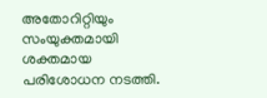അതോറിറ്റിയും സംയുക്തമായി ശക്തമായ പരിശോധന നടത്തി.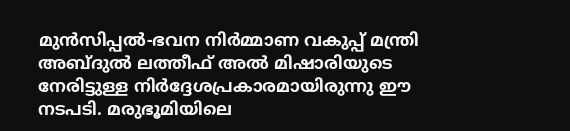മുൻസിപ്പൽ-ഭവന നിർമ്മാണ വകുപ്പ് മന്ത്രി അബ്ദുൽ ലത്തീഫ് അൽ മിഷാരിയുടെ നേരിട്ടുള്ള നിർദ്ദേശപ്രകാരമായിരുന്നു ഈ നടപടി. മരുഭൂമിയിലെ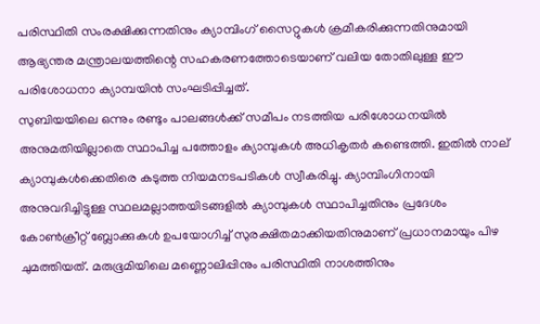പരിസ്ഥിതി സംരക്ഷിക്കുന്നതിനും ക്യാമ്പിംഗ് സൈറ്റുകൾ ക്രമീകരിക്കുന്നതിനുമായി ആഭ്യന്തര മന്ത്രാലയത്തിന്റെ സഹകരണത്തോടെയാണ് വലിയ തോതിലുള്ള ഈ പരിശോധനാ ക്യാമ്പയിൻ സംഘടിപ്പിച്ചത്.
സുബിയയിലെ ഒന്നും രണ്ടും പാലങ്ങൾക്ക് സമീപം നടത്തിയ പരിശോധനയിൽ അനുമതിയില്ലാതെ സ്ഥാപിച്ച പത്തോളം ക്യാമ്പുകൾ അധികൃതർ കണ്ടെത്തി. ഇതിൽ നാല് ക്യാമ്പുകൾക്കെതിരെ കടുത്ത നിയമനടപടികൾ സ്വീകരിച്ചു. ക്യാമ്പിംഗിനായി അനുവദിച്ചിട്ടുള്ള സ്ഥലമല്ലാത്തയിടങ്ങളിൽ ക്യാമ്പുകൾ സ്ഥാപിച്ചതിനും പ്രദേശം കോൺക്രീറ്റ് ബ്ലോക്കുകൾ ഉപയോഗിച്ച് സുരക്ഷിതമാക്കിയതിനുമാണ് പ്രധാനമായും പിഴ ചുമത്തിയത്. മരുഭൂമിയിലെ മണ്ണൊലിപ്പിനും പരിസ്ഥിതി നാശത്തിനും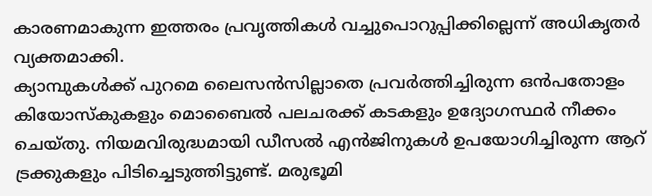കാരണമാകുന്ന ഇത്തരം പ്രവൃത്തികൾ വച്ചുപൊറുപ്പിക്കില്ലെന്ന് അധികൃതർ വ്യക്തമാക്കി.
ക്യാമ്പുകൾക്ക് പുറമെ ലൈസൻസില്ലാതെ പ്രവർത്തിച്ചിരുന്ന ഒൻപതോളം കിയോസ്കുകളും മൊബൈൽ പലചരക്ക് കടകളും ഉദ്യോഗസ്ഥർ നീക്കം ചെയ്തു. നിയമവിരുദ്ധമായി ഡീസൽ എൻജിനുകൾ ഉപയോഗിച്ചിരുന്ന ആറ് ട്രക്കുകളും പിടിച്ചെടുത്തിട്ടുണ്ട്. മരുഭൂമി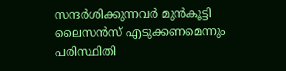സന്ദർശിക്കുന്നവർ മുൻകൂട്ടി ലൈസൻസ് എടുക്കണമെന്നും പരിസ്ഥിതി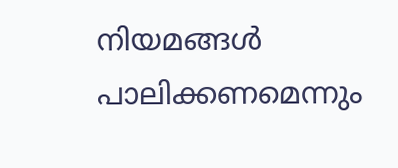നിയമങ്ങൾ പാലിക്കണമെന്നും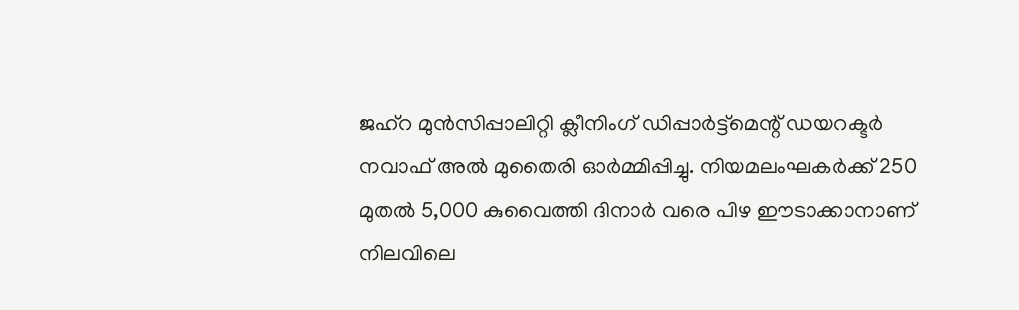ജഹ്‌റ മുൻസിപ്പാലിറ്റി ക്ലീനിംഗ് ഡിപ്പാർട്ട്‌മെന്റ് ഡയറക്ടർ നവാഫ് അൽ മുതൈരി ഓർമ്മിപ്പിച്ചു. നിയമലംഘകർക്ക് 250 മുതൽ 5,000 കുവൈത്തി ദിനാർ വരെ പിഴ ഈടാക്കാനാണ് നിലവിലെ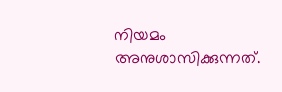നിയമം അനുശാസിക്കുന്നത്.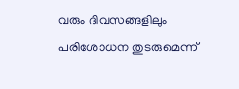വരും ദിവസങ്ങളിലും പരിശോധന തുടരുമെന്ന്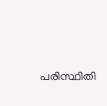പരിസ്ഥിതി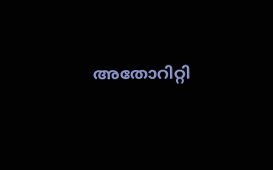അതോറിറ്റി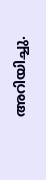അറിയിച്ചു.